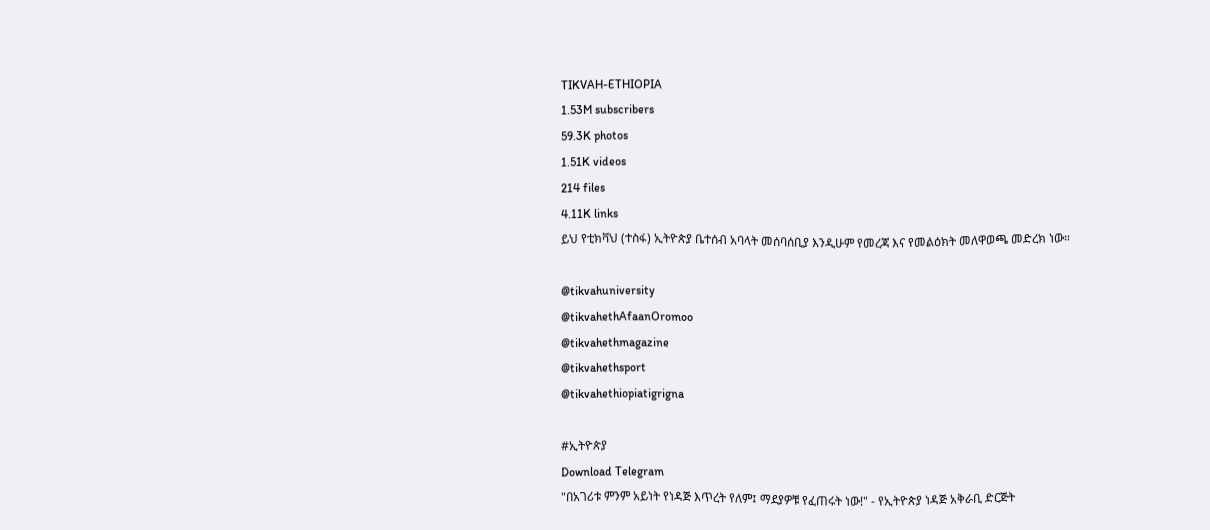TIKVAH-ETHIOPIA
1.53M subscribers
59.3K photos
1.51K videos
214 files
4.11K links
ይህ የቲክቫህ (ተስፋ) ኢትዮጵያ ቤተሰብ አባላት መሰባሰቢያ እንዲሁም የመረጃ እና የመልዕክት መለዋወጫ መድረክ ነው።

@tikvahuniversity
@tikvahethAfaanOromoo
@tikvahethmagazine
@tikvahethsport
@tikvahethiopiatigrigna

#ኢትዮጵያ
Download Telegram
"በአገሪቱ ምንም አይነት የነዳጅ እጥረት የለም፤ ማደያዎቹ የፈጠሩት ነው!" - የኢትዮጵያ ነዳጅ አቅራቢ ድርጅት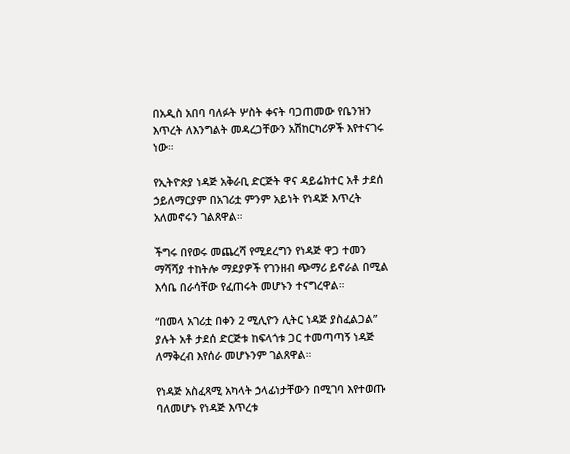በአዲስ አበባ ባለፉት ሦስት ቀናት ባጋጠመው የቤንዝን እጥረት ለእንግልት መዳረጋቸውን አሽከርካሪዎች እየተናገሩ ነው።

የኢትዮጵያ ነዳጅ አቅራቢ ድርጅት ዋና ዳይሬክተር አቶ ታደሰ ኃይለማርያም በአገሪቷ ምንም አይነት የነዳጅ እጥረት አለመኖሩን ገልጸዋል።

ችግሩ በየወሩ መጨረሻ የሚደረግን የነዳጅ ዋጋ ተመን ማሻሻያ ተከትሎ ማደያዎች የገንዘብ ጭማሪ ይኖራል በሚል እሳቤ በራሳቸው የፈጠሩት መሆኑን ተናግረዋል።

“በመላ አገሪቷ በቀን 2 ሚሊዮን ሊትር ነዳጅ ያስፈልጋል” ያሉት አቶ ታደሰ ድርጅቱ ከፍላጎቱ ጋር ተመጣጣኝ ነዳጅ ለማቅረብ እየሰራ መሆኑንም ገልጸዋል።

የነዳጅ አስፈጻሚ አካላት ኃላፊነታቸውን በሚገባ እየተወጡ ባለመሆኑ የነዳጅ እጥረቱ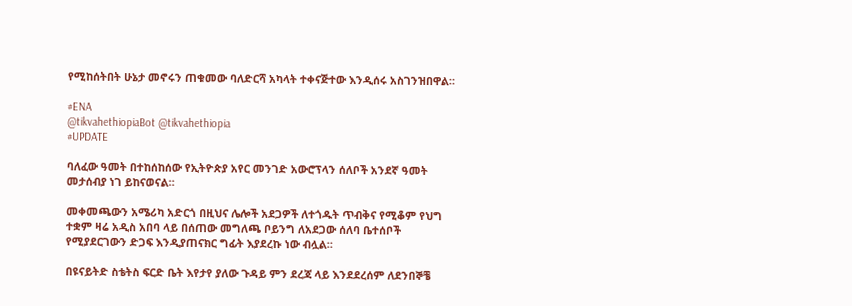የሚከሰትበት ሁኔታ መኖሩን ጠቁመው ባለድርሻ አካላት ተቀናጅተው እንዲሰሩ አስገንዝበዋል።

#ENA
@tikvahethiopiaBot @tikvahethiopia
#UPDATE

ባለፈው ዓመት በተከሰከሰው የኢትዮጵያ አየር መንገድ አውሮፕላን ሰለቦች አንደኛ ዓመት መታሰብያ ነገ ይከናወናል።

መቀመጫውን አሜሪካ አድርጎ በዚህና ሌሎች አደጋዎች ለተጎዱት ጥብቅና የሚቆም የህግ ተቋም ዛሬ አዲስ አበባ ላይ በሰጠው መግለጫ ቦይንግ ለአደጋው ሰለባ ቤተሰቦች የሚያደርገውን ድጋፍ እንዲያጠናክር ግፊት እያደረኩ ነው ብሏል።

በዩናይትድ ስቴትስ ፍርድ ቤት እየታየ ያለው ጉዳይ ምን ደረጃ ላይ እንደደረሰም ለደንበኞቼ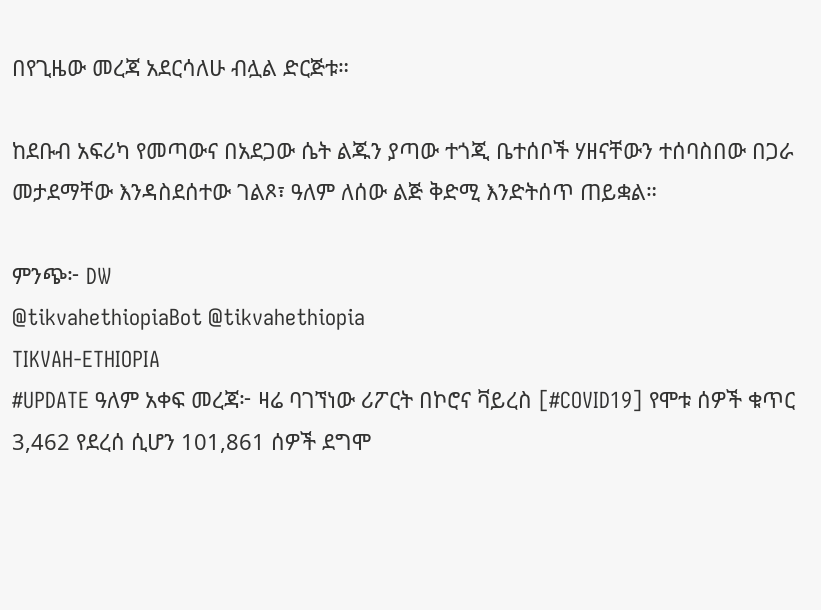በየጊዜው መረጃ አደርሳለሁ ብሏል ድርጅቱ።

ከደቡብ አፍሪካ የመጣውና በአደጋው ሴት ልጁን ያጣው ተጎጂ ቤተሰቦች ሃዘናቸውን ተሰባስበው በጋራ መታደማቸው እንዳስደሰተው ገልጾ፣ ዓለም ለሰው ልጅ ቅድሚ እንድትሰጥ ጠይቋል።

ምንጭ፦ DW
@tikvahethiopiaBot @tikvahethiopia
TIKVAH-ETHIOPIA
#UPDATE ዓለም አቀፍ መረጃ፦ ዛሬ ባገኘነው ሪፖርት በኮሮና ቫይረስ [#COVID19] የሞቱ ሰዎች ቁጥር 3,462 የደረሰ ሲሆን 101,861 ሰዎች ደግሞ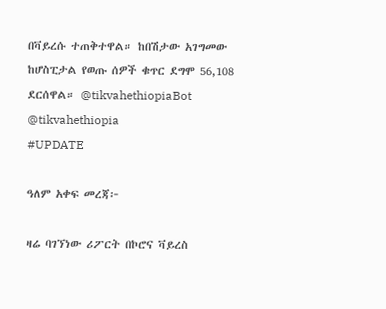በቫይረሱ ተጠቅተዋል። ከበሽታው አገግመው ከሆስፒታል የወጡ ሰዎች ቁጥር ደግሞ 56,108 ደርሰዋል። @tikvahethiopiaBot @tikvahethiopia
#UPDATE

ዓለም አቀፍ መረጃ፦

ዛሬ ባገኘነው ሪፖርት በኮሮና ቫይረስ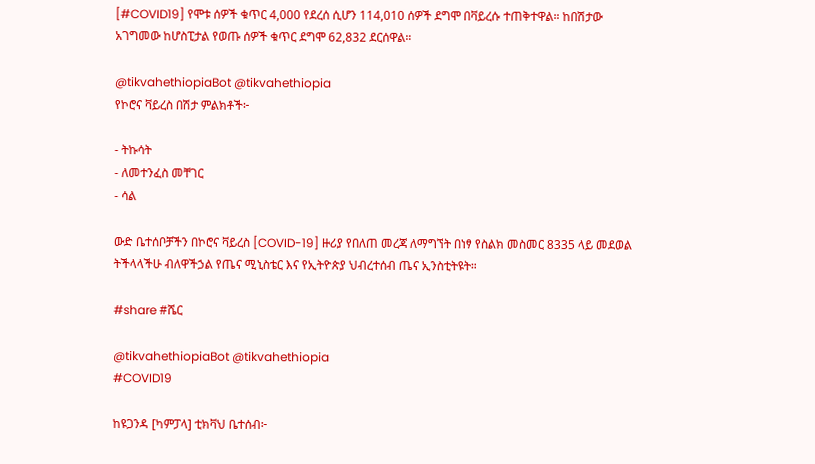[#COVID19] የሞቱ ሰዎች ቁጥር 4,000 የደረሰ ሲሆን 114,010 ሰዎች ደግሞ በቫይረሱ ተጠቅተዋል። ከበሽታው አገግመው ከሆስፒታል የወጡ ሰዎች ቁጥር ደግሞ 62,832 ደርሰዋል።

@tikvahethiopiaBot @tikvahethiopia
የኮሮና ቫይረስ በሽታ ምልክቶች፦

- ትኩሳት
- ለመተንፈስ መቸገር
- ሳል

ውድ ቤተሰቦቻችን በኮሮና ቫይረስ [COVID-19] ዙሪያ የበለጠ መረጃ ለማግኘት በነፃ የስልክ መስመር 8335 ላይ መደወል ትችላላችሁ ብለዋችኃል የጤና ሚኒስቴር እና የኢትዮጵያ ህብረተሰብ ጤና ኢንስቲትዩት።

#share #ሼር

@tikvahethiopiaBot @tikvahethiopia
#COVID19

ከዩጋንዳ [ካምፓላ] ቲክቫህ ቤተሰብ፦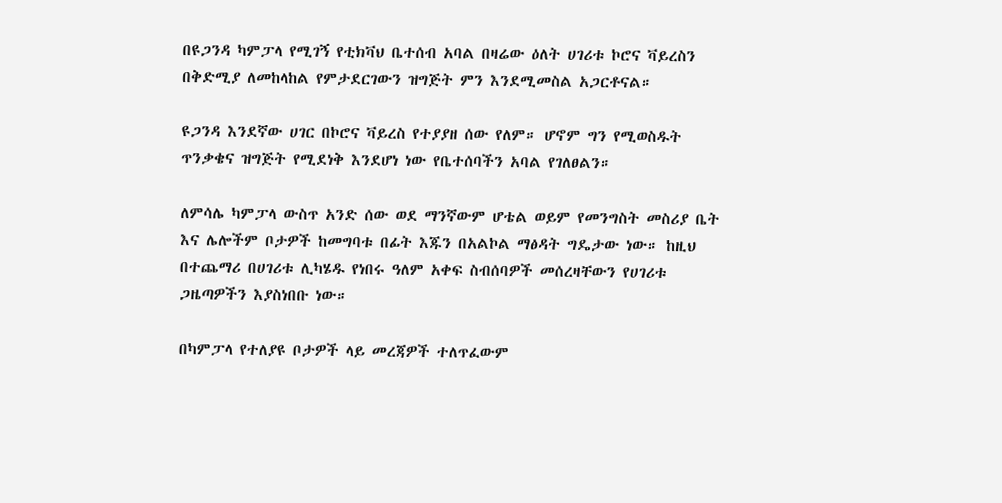በዩጋንዳ ካምፓላ የሚገኝ የቲክቫህ ቤተሰብ አባል በዛሬው ዕለት ሀገሪቱ ኮሮና ቫይረስን በቅድሚያ ለመከላከል የምታደርገውን ዝግጅት ምን እንደሚመስል አጋርቶናል።

ዩጋንዳ እንደኛው ሀገር በኮሮና ቫይረስ የተያያዘ ሰው የለም። ሆኖም ግን የሚወስዱት ጥንቃቄና ዝግጅት የሚደነቅ እንደሆነ ነው የቤተሰባችን አባል የገለፀልን።

ለምሳሌ ካምፓላ ውስጥ አንድ ሰው ወደ ማንኛውም ሆቴል ወይም የመንግስት መስሪያ ቤት እና ሌሎችም ቦታዎች ከመግባቱ በፊት እጁን በአልኮል ማፅዳት ግዴታው ነው። ከዚህ በተጨማሪ በሀገሪቱ ሊካሄዱ የነበሩ ዓለም አቀፍ ስብሰባዎች መሰረዛቸውን የሀገሪቱ ጋዜጣዎችን እያስነበቡ ነው።

በካምፓላ የተለያዩ ቦታዎች ላይ መረጃዎች ተለጥፈውም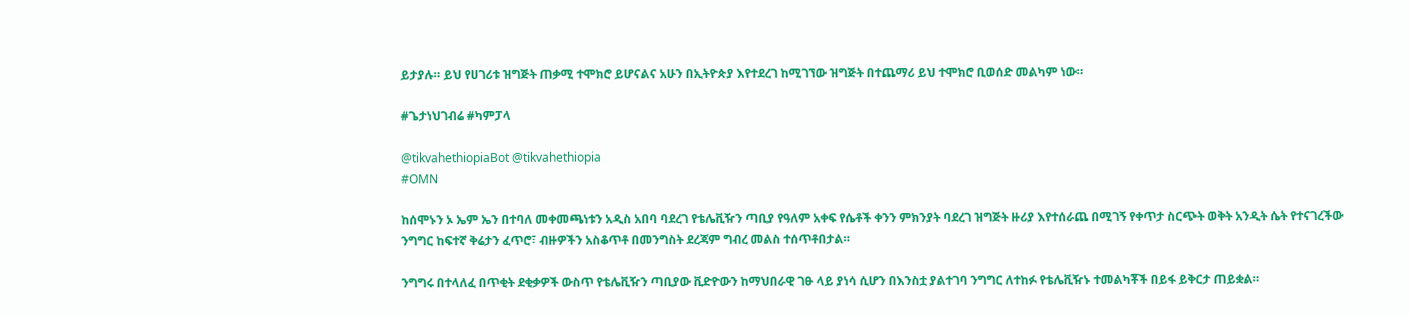ይታያሉ። ይህ የሀገሪቱ ዝግጅት ጠቃሚ ተሞክሮ ይሆናልና አሁን በኢትዮጵያ እየተደረገ ከሚገኘው ዝግጅት በተጨማሪ ይህ ተሞክሮ ቢወሰድ መልካም ነው።

#ጌታነህገብሬ #ካምፓላ

@tikvahethiopiaBot @tikvahethiopia
#OMN

ከሰሞኑን ኦ ኤም ኤን በተባለ መቀመጫነቱን አዲስ አበባ ባደረገ የቴሌቪዥን ጣቢያ የዓለም አቀፍ የሴቶች ቀንን ምክንያት ባደረገ ዝግጅት ዙሪያ እየተሰራጨ በሚገኝ የቀጥታ ስርጭት ወቅት አንዲት ሴት የተናገረችው ንግግር ከፍተኛ ቅሬታን ፈጥሮ፣ ብዙዎችን አስቆጥቶ በመንግስት ደረጃም ግብረ መልስ ተሰጥቶበታል።

ንግግሩ በተላለፈ በጥቂት ደቂቃዎች ውስጥ የቴሌቪዥን ጣቢያው ቪድዮውን ከማህበራዊ ገፁ ላይ ያነሳ ሲሆን በእንስቷ ያልተገባ ንግግር ለተከፉ የቴሌቪዥኑ ተመልካቾች በይፋ ይቅርታ ጠይቋል።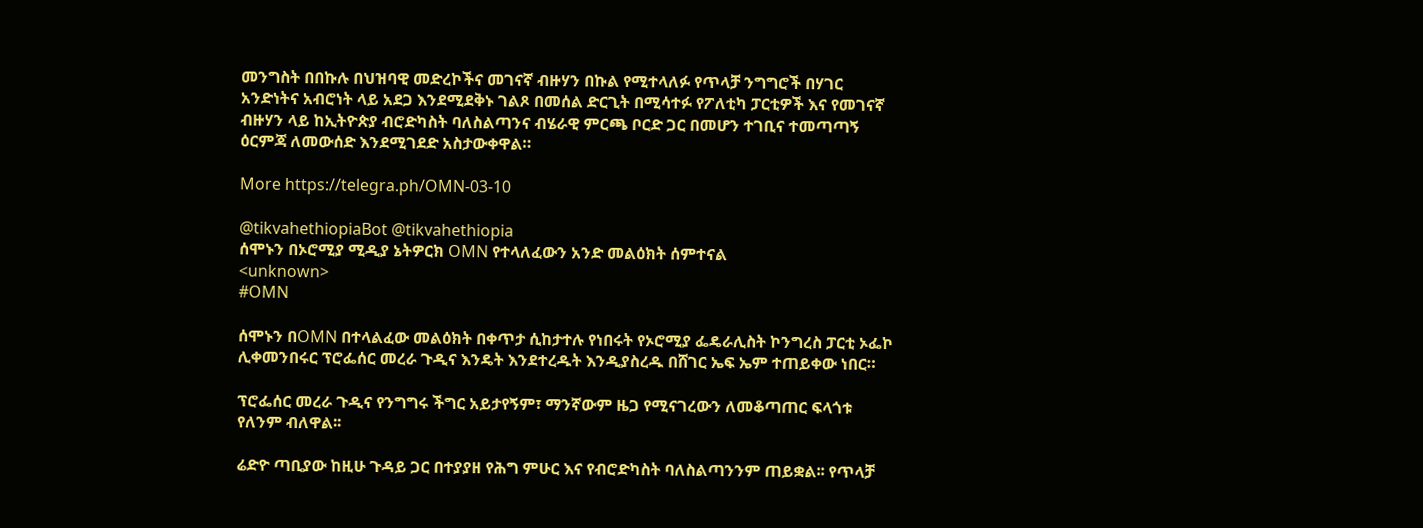መንግስት በበኩሉ በህዝባዊ መድረኮችና መገናኛ ብዙሃን በኩል የሚተላለፉ የጥላቻ ንግግሮች በሃገር አንድነትና አብሮነት ላይ አደጋ እንደሚደቅኑ ገልጾ በመሰል ድርጊት በሚሳተፉ የፖለቲካ ፓርቲዎች እና የመገናኛ ብዙሃን ላይ ከኢትዮጵያ ብሮድካስት ባለስልጣንና ብሄራዊ ምርጫ ቦርድ ጋር በመሆን ተገቢና ተመጣጣኝ ዕርምጃ ለመውሰድ እንደሚገደድ አስታውቀዋል።

More https://telegra.ph/OMN-03-10

@tikvahethiopiaBot @tikvahethiopia
ሰሞኑን በኦሮሚያ ሚዲያ ኔትዎርክ OMN የተላለፈውን አንድ መልዕክት ሰምተናል
<unknown>
#OMN

ሰሞኑን በOMN በተላልፈው መልዕክት በቀጥታ ሲከታተሉ የነበሩት የኦሮሚያ ፌዴራሊስት ኮንግረስ ፓርቲ ኦፌኮ ሊቀመንበሩር ፕሮፌሰር መረራ ጉዲና እንዴት እንደተረዱት እንዲያስረዱ በሸገር ኤፍ ኤም ተጠይቀው ነበር።

ፕሮፌሰር መረራ ጉዲና የንግግሩ ችግር አይታየኝም፣ ማንኛውም ዜጋ የሚናገረውን ለመቆጣጠር ፍላጎቱ የለንም ብለዋል፡፡

ሬድዮ ጣቢያው ከዚሁ ጉዳይ ጋር በተያያዘ የሕግ ምሁር እና የብሮድካስት ባለስልጣንንም ጠይቋል፡፡ የጥላቻ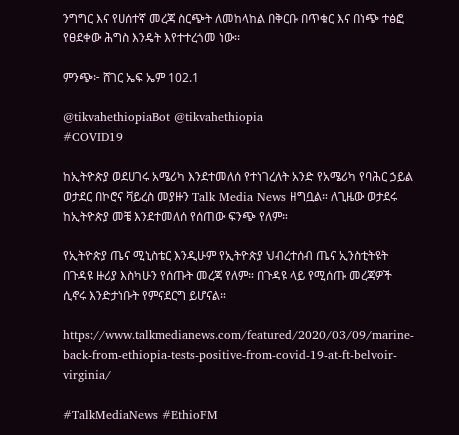ንግግር እና የሀሰተኛ መረጃ ስርጭት ለመከላከል በቅርቡ በጥቁር እና በነጭ ተፅፎ የፀደቀው ሕግስ እንዴት እየተተረጎመ ነው፡፡

ምንጭ፦ ሸገር ኤፍ ኤም 102.1

@tikvahethiopiaBot @tikvahethiopia
#COVID19

ከኢትዮጵያ ወደሀገሩ አሜሪካ እንደተመለሰ የተነገረለት አንድ የአሜሪካ የባሕር ኃይል ወታደር በኮሮና ቫይረስ መያዙን Talk Media News ዘግቧል። ለጊዜው ወታደሩ ከኢትዮጵያ መቼ እንደተመለሰ የሰጠው ፍንጭ የለም።

የኢትዮጵያ ጤና ሚኒስቴር እንዲሁም የኢትዮጵያ ህብረተሰብ ጤና ኢንስቲትዩት በጉዳዩ ዙሪያ እስካሁን የሰጡት መረጃ የለም። በጉዳዩ ላይ የሚሰጡ መረጃዎች ሲኖሩ እንድታነቡት የምናደርግ ይሆናል።

https://www.talkmedianews.com/featured/2020/03/09/marine-back-from-ethiopia-tests-positive-from-covid-19-at-ft-belvoir-virginia/

#TalkMediaNews #EthioFM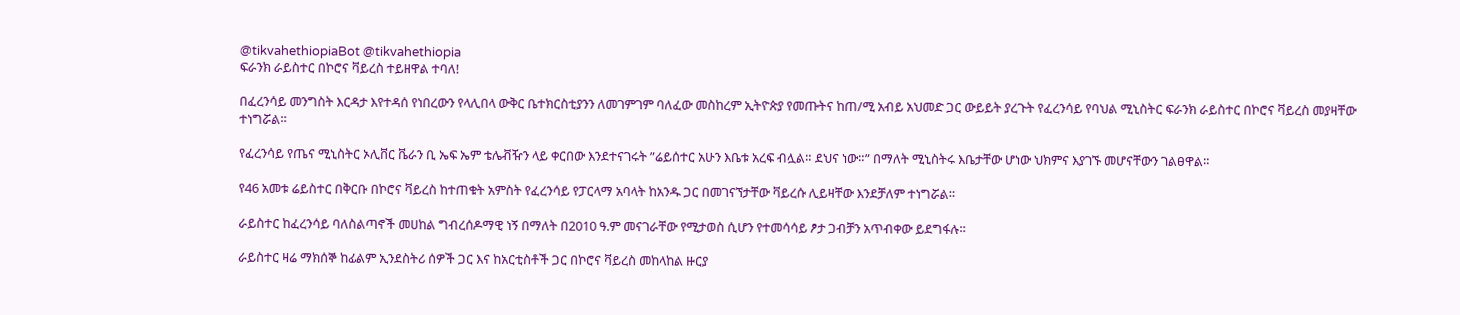@tikvahethiopiaBot @tikvahethiopia
ፍራንክ ራይስተር በኮሮና ቫይረስ ተይዘዋል ተባለ!

በፈረንሳይ መንግስት እርዳታ እየተዳሰ የነበረውን የላሊበላ ውቅር ቤተክርስቲያንን ለመገምገም ባለፈው መስከረም ኢትዮጵያ የመጡትና ከጠ/ሚ አብይ አህመድ ጋር ውይይት ያረጉት የፈረንሳይ የባህል ሚኒስትር ፍራንክ ራይስተር በኮሮና ቫይረስ መያዛቸው ተነግሯል።

የፈረንሳይ የጤና ሚኒስትር ኦሊቨር ቬራን ቢ ኤፍ ኤም ቴሌቭዥን ላይ ቀርበው እንደተናገሩት ”ሬይሰተር አሁን እቤቱ አረፍ ብሏል። ደህና ነው።” በማለት ሚኒስትሩ እቤታቸው ሆነው ህክምና እያገኙ መሆናቸውን ገልፀዋል።

የ46 አመቱ ሬይስተር በቅርቡ በኮሮና ቫይረስ ከተጠቁት አምስት የፈረንሳይ የፓርላማ አባላት ከአንዱ ጋር በመገናኘታቸው ቫይረሱ ሊይዛቸው እንደቻለም ተነግሯል።

ራይስተር ከፈረንሳይ ባለስልጣኖች መሀከል ግብረሰዶማዊ ነኝ በማለት በ2010 ዓ.ም መናገራቸው የሚታወስ ሲሆን የተመሳሳይ ፆታ ጋብቻን አጥብቀው ይደግፋሉ።

ራይስተር ዛሬ ማክሰኞ ከፊልም ኢንደስትሪ ሰዎች ጋር እና ከአርቲስቶች ጋር በኮሮና ቫይረስ መከላከል ዙርያ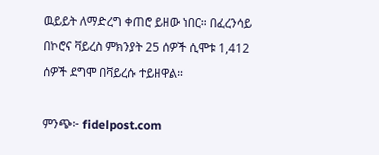ዉይይት ለማድረግ ቀጠሮ ይዘው ነበር። በፈረንሳይ በኮሮና ቫይረስ ምክንያት 25 ሰዎች ሲሞቱ 1,412 ሰዎች ደግሞ በቫይረሱ ተይዘዋል።

ምንጭ፦ fidelpost.com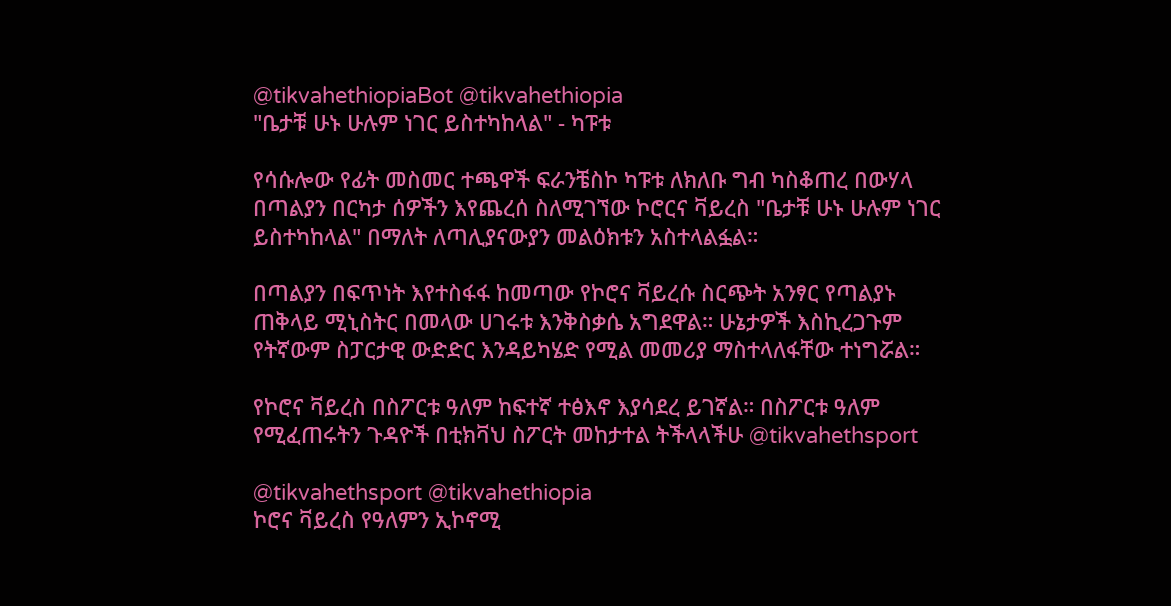@tikvahethiopiaBot @tikvahethiopia
"ቤታቹ ሁኑ ሁሉም ነገር ይስተካከላል" - ካፑቱ

የሳሱሎው የፊት መስመር ተጫዋች ፍራንቼስኮ ካፑቱ ለክለቡ ግብ ካስቆጠረ በውሃላ በጣልያን በርካታ ሰዎችን እየጨረሰ ስለሚገኘው ኮሮርና ቫይረስ "ቤታቹ ሁኑ ሁሉም ነገር ይስተካከላል" በማለት ለጣሊያናውያን መልዕክቱን አስተላልፏል።

በጣልያን በፍጥነት እየተስፋፋ ከመጣው የኮሮና ቫይረሱ ስርጭት አንፃር የጣልያኑ ጠቅላይ ሚኒስትር በመላው ሀገሩቱ እንቅስቃሴ አግደዋል። ሁኔታዎች እስኪረጋጉም የትኛውም ስፓርታዊ ውድድር እንዳይካሄድ የሚል መመሪያ ማስተላለፋቸው ተነግሯል።

የኮሮና ቫይረስ በስፖርቱ ዓለም ከፍተኛ ተፅእኖ እያሳደረ ይገኛል። በስፖርቱ ዓለም የሚፈጠሩትን ጉዳዮች በቲክቫህ ስፖርት መከታተል ትችላላችሁ @tikvahethsport

@tikvahethsport @tikvahethiopia
ኮሮና ቫይረስ የዓለምን ኢኮኖሚ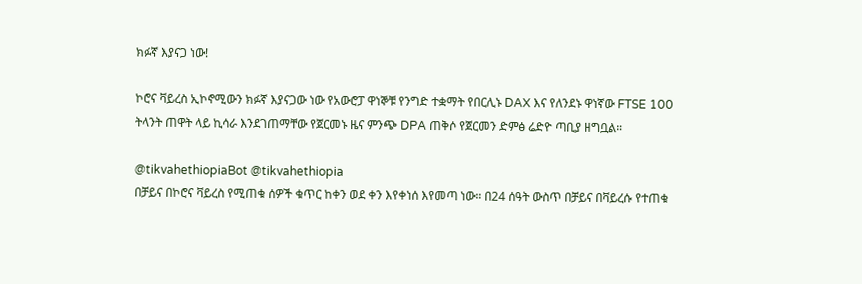ክፉኛ እያናጋ ነው!

ኮሮና ቫይረስ ኢኮኖሚውን ክፉኛ እያናጋው ነው የአውሮፓ ዋነኞቹ የንግድ ተቋማት የበርሊኑ DAX እና የለንደኑ ዋነኛው FTSE 100 ትላንት ጠዋት ላይ ኪሳራ እንደገጠማቸው የጀርመኑ ዜና ምንጭ DPA ጠቅሶ የጀርመን ድምፅ ሬድዮ ጣቢያ ዘግቧል።

@tikvahethiopiaBot @tikvahethiopia
በቻይና በኮሮና ቫይረስ የሚጠቁ ሰዎች ቁጥር ከቀን ወደ ቀን እየቀነሰ እየመጣ ነው። በ24 ሰዓት ውስጥ በቻይና በቫይረሱ የተጠቁ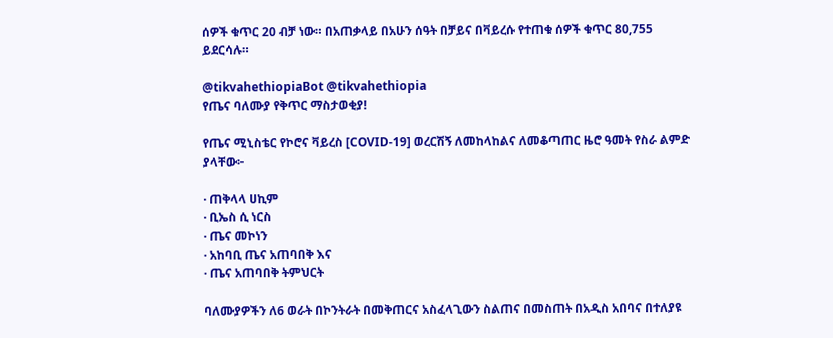ሰዎች ቁጥር 20 ብቻ ነው። በአጠቃላይ በአሁን ሰዓት በቻይና በቫይረሱ የተጠቁ ሰዎች ቁጥር 80,755 ይደርሳሉ።

@tikvahethiopiaBot @tikvahethiopia
የጤና ባለሙያ የቅጥር ማስታወቂያ!

የጤና ሚኒስቴር የኮሮና ቫይረስ [COVID-19] ወረርሽኝ ለመከላከልና ለመቆጣጠር ዜሮ ዓመት የስራ ልምድ ያላቸው፦

· ጠቅላላ ሀኪም
· ቢኤስ ሲ ነርስ
· ጤና መኮነን
· አከባቢ ጤና አጠባበቅ እና
· ጤና አጠባበቅ ትምህርት

ባለሙያዎችን ለ6 ወራት በኮንትራት በመቅጠርና አስፈላጊውን ስልጠና በመስጠት በአዲስ አበባና በተለያዩ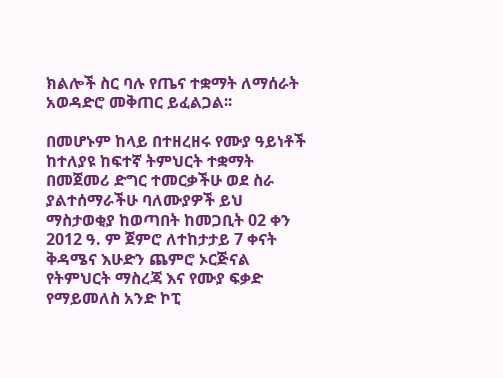ክልሎች ስር ባሉ የጤና ተቋማት ለማሰራት አወዳድሮ መቅጠር ይፈልጋል፡፡

በመሆኑም ከላይ በተዘረዘሩ የሙያ ዓይነቶች ከተለያዩ ከፍተኛ ትምህርት ተቋማት በመጀመሪ ድግር ተመርቃችሁ ወደ ስራ ያልተሰማራችሁ ባለሙያዎች ይህ ማስታወቂያ ከወጣበት ከመጋቢት 02 ቀን 2012 ዓ. ም ጀምሮ ለተከታታይ 7 ቀናት ቅዳሜና እሁድን ጨምሮ ኦርጅናል የትምህርት ማስረጃ እና የሙያ ፍቃድ የማይመለስ አንድ ኮፒ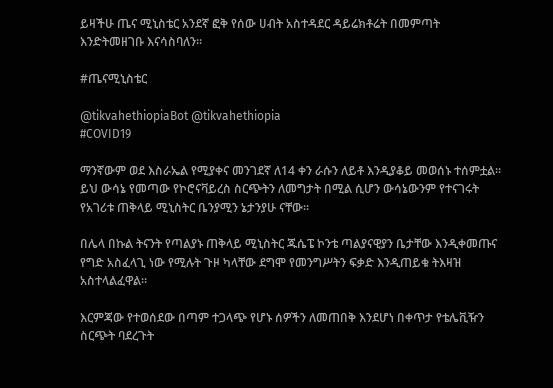ይዛችሁ ጤና ሚኒስቴር አንደኛ ፎቅ የሰው ሀብት አስተዳደር ዳይሬክቶሬት በመምጣት እንድትመዘገቡ እናሳስባለን፡፡

#ጤናሚኒስቴር

@tikvahethiopiaBot @tikvahethiopia
#COVID19

ማንኛውም ወደ እስራኤል የሚያቀና መንገደኛ ለ14 ቀን ራሱን ለይቶ እንዲያቆይ መወሰኑ ተሰምቷል። ይህ ውሳኔ የመጣው የኮሮናቫይረስ ስርጭትን ለመግታት በሚል ሲሆን ውሳኔውንም የተናገሩት የአገሪቱ ጠቅላይ ሚኒስትር ቤንያሚን ኔታንያሁ ናቸው።

በሌላ በኩል ትናንት የጣልያኑ ጠቅላይ ሚኒስትር ጁሴፔ ኮንቴ ጣልያናዊያን ቤታቸው እንዲቀመጡና የግድ አስፈላጊ ነው የሚሉት ጉዞ ካላቸው ደግሞ የመንግሥትን ፍቃድ እንዲጠይቁ ትእዛዝ አስተላልፈዋል።

እርምጃው የተወሰደው በጣም ተጋላጭ የሆኑ ሰዎችን ለመጠበቅ እንደሆነ በቀጥታ የቴሌቪዥን ስርጭት ባደረጉት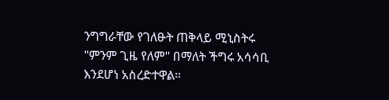ንግግራቸው የገለፁት ጠቅላይ ሚኒስትሩ "ምንም ጊዜ የለም" በማለት ችግሩ አሳሳቢ እንደሆነ አስረድተዋል።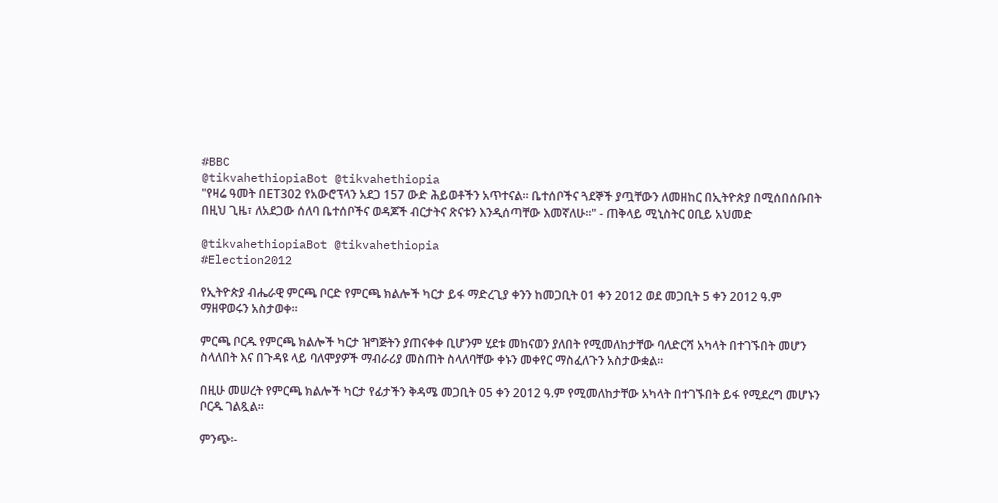#BBC
@tikvahethiopiaBot @tikvahethiopia
"የዛሬ ዓመት በET302 የአውሮፕላን አደጋ 157 ውድ ሕይወቶችን አጥተናል። ቤተሰቦችና ጓደኞች ያጧቸውን ለመዘከር በኢትዮጵያ በሚሰበሰቡበት በዚህ ጊዜ፣ ለአደጋው ሰለባ ቤተሰቦችና ወዳጆች ብርታትና ጽናቱን እንዲሰጣቸው እመኛለሁ።" - ጠቅላይ ሚኒስትር ዐቢይ አህመድ

@tikvahethiopiaBot @tikvahethiopia
#Election2012

የኢትዮጵያ ብሔራዊ ምርጫ ቦርድ የምርጫ ክልሎች ካርታ ይፋ ማድረጊያ ቀንን ከመጋቢት 01 ቀን 2012 ወደ መጋቢት 5 ቀን 2012 ዓ.ም ማዘዋወሩን አስታወቀ።

ምርጫ ቦርዱ የምርጫ ክልሎች ካርታ ዝግጅትን ያጠናቀቀ ቢሆንም ሂደቱ መከናወን ያለበት የሚመለከታቸው ባለድርሻ አካላት በተገኙበት መሆን ስላለበት እና በጉዳዩ ላይ ባለሞያዎች ማብራሪያ መስጠት ስላለባቸው ቀኑን መቀየር ማስፈለጉን አስታውቋል።

በዚሁ መሠረት የምርጫ ክልሎች ካርታ የፊታችን ቅዳሜ መጋቢት 05 ቀን 2012 ዓ.ም የሚመለከታቸው አካላት በተገኙበት ይፋ የሚደረግ መሆኑን ቦርዱ ገልጿል።

ምንጭ፡-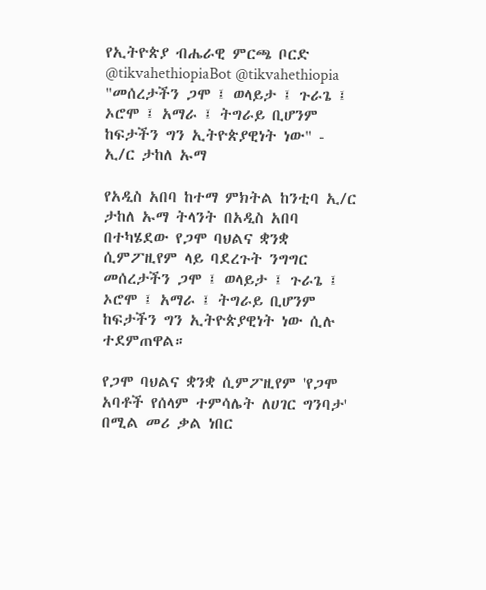የኢትዮጵያ ብሔራዊ ምርጫ ቦርድ
@tikvahethiopiaBot @tikvahethiopia
"መሰረታችን ጋሞ ፤ ወላይታ ፤ ጉራጌ ፤ ኦሮሞ ፤ አማራ ፤ ትግራይ ቢሆንም ከፍታችን ግን ኢትዮጵያዊነት ነው" - ኢ/ር ታከለ ኡማ

የአዲስ አበባ ከተማ ምክትል ከንቲባ ኢ/ር ታከለ ኡማ ትላንት በአዲስ አበባ በተካሄደው የጋሞ ባህልና ቋንቋ ሲምፖዚየም ላይ ባደረጉት ንግግር መሰረታችን ጋሞ ፤ ወላይታ ፤ ጉራጌ ፤ ኦሮሞ ፤ አማራ ፤ ትግራይ ቢሆንም ከፍታችን ግን ኢትዮጵያዊነት ነው ሲሉ ተደምጠዋል።

የጋሞ ባህልና ቋንቋ ሲምፖዚየም 'የጋሞ አባቶች የሰላም ተምሳሌት ለሀገር ግንባታ' በሚል መሪ ቃል ነበር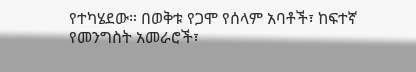የተካሄደው። በወቅቱ የጋሞ የሰላም አባቶች፣ ከፍተኛ የመንግስት አመራሮች፣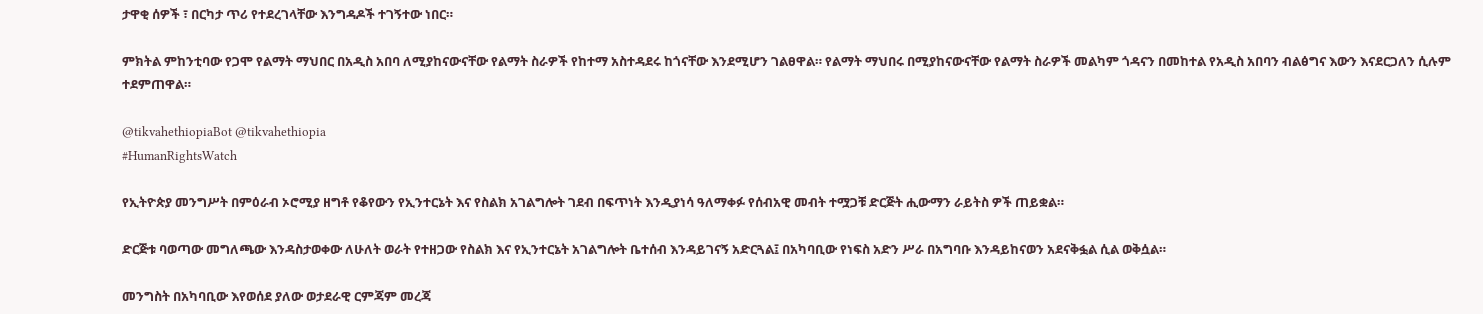ታዋቂ ሰዎች ፣ በርካታ ጥሪ የተደረገላቸው እንግዳዶች ተገኝተው ነበር።

ምክትል ምከንቲባው የጋሞ የልማት ማህበር በአዲስ አበባ ለሚያከናውናቸው የልማት ስራዎች የከተማ አስተዳደሩ ከጎናቸው እንደሚሆን ገልፀዋል። የልማት ማህበሩ በሚያከናውናቸው የልማት ስራዎች መልካም ጎዳናን በመከተል የአዲስ አበባን ብልፅግና እውን እናደርጋለን ሲሉም ተደምጠዋል።

@tikvahethiopiaBot @tikvahethiopia
#HumanRightsWatch

የኢትዮጵያ መንግሥት በምዕራብ ኦሮሚያ ዘግቶ የቆየውን የኢንተርኔት እና የስልክ አገልግሎት ገደብ በፍጥነት እንዲያነሳ ዓለማቀፉ የሰብአዊ መብት ተሟጋቹ ድርጅት ሒውማን ራይትስ ዎች ጠይቋል።

ድርጅቱ ባወጣው መግለጫው እንዳስታወቀው ለሁለት ወራት የተዘጋው የስልክ እና የኢንተርኔት አገልግሎት ቤተሰብ እንዳይገናኝ አድርጓል፤ በአካባቢው የነፍስ አድን ሥራ በአግባቡ እንዳይከናወን አደናቅፏል ሲል ወቅሷል።

መንግስት በአካባቢው እየወሰደ ያለው ወታደራዊ ርምጃም መረጃ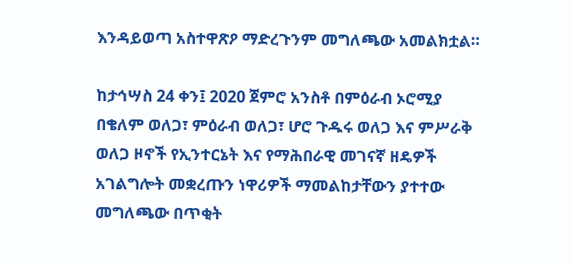እንዳይወጣ አስተዋጽዖ ማድረጉንም መግለጫው አመልክቷል።

ከታኅሣስ 24 ቀን፤ 2020 ጀምሮ አንስቶ በምዕራብ ኦሮሚያ በቄለም ወለጋ፣ ምዕራብ ወለጋ፣ ሆሮ ጉዱሩ ወለጋ እና ምሥራቅ ወለጋ ዞኖች የኢንተርኔት እና የማሕበራዊ መገናኛ ዘዴዎች አገልግሎት መቋረጡን ነዋሪዎች ማመልከታቸውን ያተተው መግለጫው በጥቂት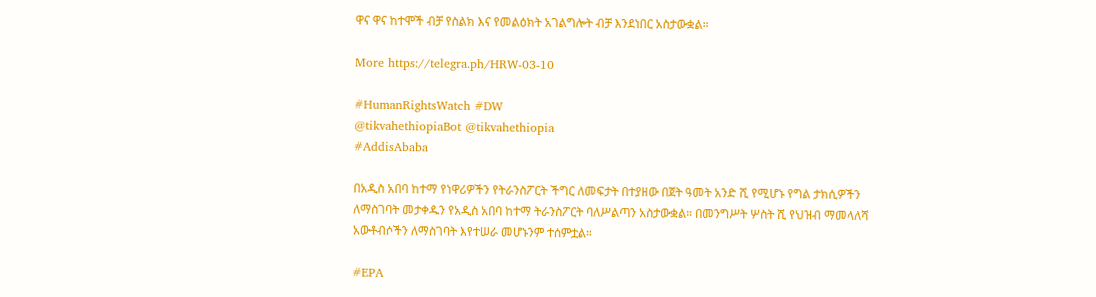ዋና ዋና ከተሞች ብቻ የስልክ እና የመልዕክት አገልግሎት ብቻ እንደነበር አስታውቋል።

More https://telegra.ph/HRW-03-10

#HumanRightsWatch #DW
@tikvahethiopiaBot @tikvahethiopia
#AddisAbaba

በአዲስ አበባ ከተማ የነዋሪዎችን የትራንስፖርት ችግር ለመፍታት በተያዘው በጀት ዓመት አንድ ሺ የሚሆኑ የግል ታክሲዎችን ለማስገባት መታቀዱን የአዲስ አበባ ከተማ ትራንስፖርት ባለሥልጣን አስታውቋል። በመንግሥት ሦስት ሺ የህዝብ ማመላለሻ አውቶብሶችን ለማስገባት እየተሠራ መሆኑንም ተሰምቷል።

#EPA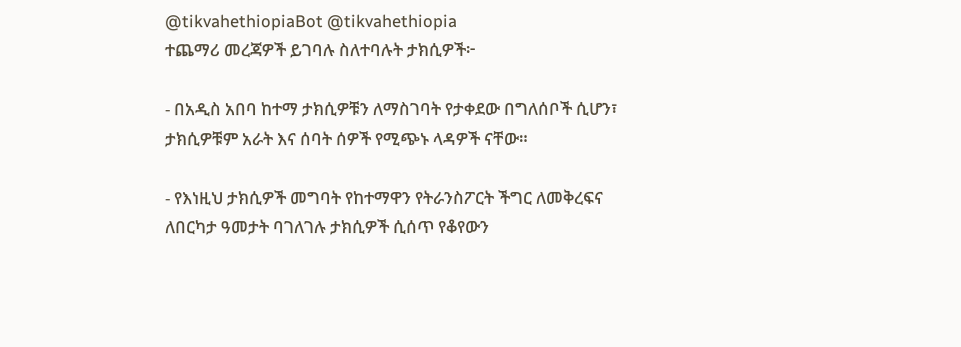@tikvahethiopiaBot @tikvahethiopia
ተጨማሪ መረጃዎች ይገባሉ ስለተባሉት ታክሲዎች፦

- በአዲስ አበባ ከተማ ታክሲዎቹን ለማስገባት የታቀደው በግለሰቦች ሲሆን፣ ታክሲዎቹም አራት እና ሰባት ሰዎች የሚጭኑ ላዳዎች ናቸው።

- የእነዚህ ታክሲዎች መግባት የከተማዋን የትራንስፖርት ችግር ለመቅረፍና ለበርካታ ዓመታት ባገለገሉ ታክሲዎች ሲሰጥ የቆየውን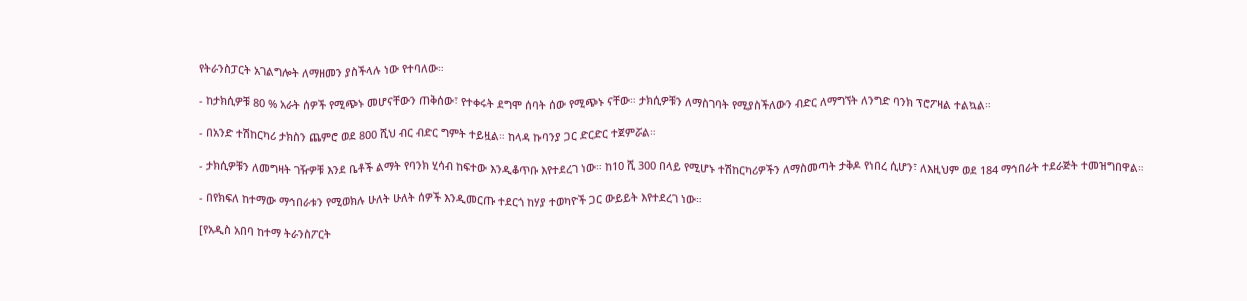የትራንስፓርት አገልግሎት ለማዘመን ያስችላሉ ነው የተባለው።

- ከታክሲዎቹ 80 % አራት ሰዎች የሚጭኑ መሆናቸውን ጠቅሰው፣ የተቀሩት ደግሞ ሰባት ሰው የሚጭኑ ናቸው። ታክሲዎቹን ለማስገባት የሚያስችለውን ብድር ለማግኘት ለንግድ ባንክ ፕሮፖዛል ተልኳል።

- በአንድ ተሽከርካሪ ታክስን ጨምሮ ወደ 800 ሺህ ብር ብድር ግምት ተይዟል። ከላዳ ኩባንያ ጋር ድርድር ተጀምሯል።

- ታክሲዎቹን ለመግዛት ገዥዎቹ እንደ ቤቶች ልማት የባንክ ሂሳብ ከፍተው እንዲቆጥቡ እየተደረገ ነው። ከ10 ሺ 300 በላይ የሚሆኑ ተሽከርካሪዎችን ለማስመጣት ታቅዶ የነበረ ሲሆን፣ ለእዚህም ወደ 184 ማኅበራት ተደራጅት ተመዝግበዋል።

- በየክፍለ ከተማው ማኅበራቱን የሚወክሉ ሁለት ሁለት ሰዎች እንዲመርጡ ተደርጎ ከሃያ ተወካዮች ጋር ውይይት እየተደረገ ነው።

[የአዲስ አበባ ከተማ ትራንስፖርት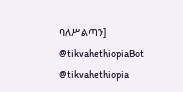ባለሥልጣን]
@tikvahethiopiaBot @tikvahethiopia